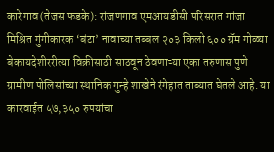कारेगाव (तेजस फडके): रांजणगाव एमआयडीसी परिसरात गांजा मिश्रित गुंगीकारक ‘बंटा’ नावाच्या तब्बल २०३ किलो ६०० ग्रॅम गोळ्या बेकायदेशीररीत्या विक्रीसाठी साठवून ठेवणाऱ्या एका तरुणास पुणे ग्रामीण पोलिसांच्या स्थानिक गुन्हे शाखेने रंगेहात ताब्यात घेतले आहे. या कारवाईत ५७,३५० रुपयांचा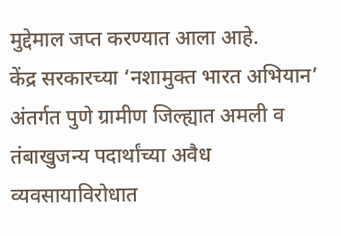मुद्देमाल जप्त करण्यात आला आहे.
केंद्र सरकारच्या ‘नशामुक्त भारत अभियान’ अंतर्गत पुणे ग्रामीण जिल्ह्यात अमली व तंबाखुजन्य पदार्थांच्या अवैध व्यवसायाविरोधात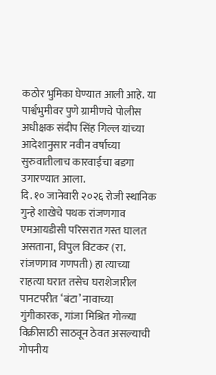कठोर भुमिका घेण्यात आली आहे. या पार्श्वभुमीवर पुणे ग्रामीणचे पोलीस अधीक्षक संदीप सिंह गिल्ल यांच्या आदेशानुसार नवीन वर्षाच्या सुरुवातीलाच कारवाईचा बडगा उगारण्यात आला.
दि. १० जानेवारी २०२६ रोजी स्थानिक गुन्हे शाखेचे पथक रांजणगाव एमआयडीसी परिसरात गस्त घालत असताना, विपुल विटकर (रा. रांजणगाव गणपती) हा त्याच्या राहत्या घरात तसेच घराशेजारील पानटपरीत ‘बंटा’ नावाच्या गुंगीकारक, गांजा मिश्रित गोळ्या विक्रीसाठी साठवून ठेवत असल्याची गोपनीय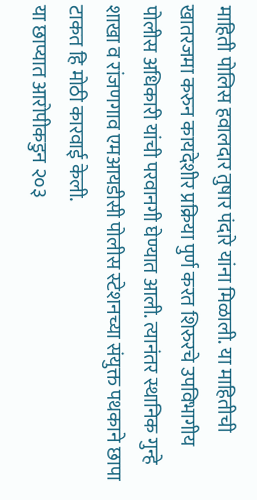माहिती पोलिस हवालदार तुषार पंदारे यांना मिळाली. या माहितीची खातरजमा करुन कायदेशीर प्रक्रिया पुर्ण करत शिरुरचे उपविभागीय पोलीस अधिकारी यांची परवानगी घेण्यात आली. त्यानंतर स्थानिक गुन्हे शाखा व रांजणगाव एमआयडीसी पोलीस स्टेशनच्या संयुक्त पथकाने छापा टाकत हि मोठी कारवाई केली.
या छाप्यात आरोपीकडुन २०३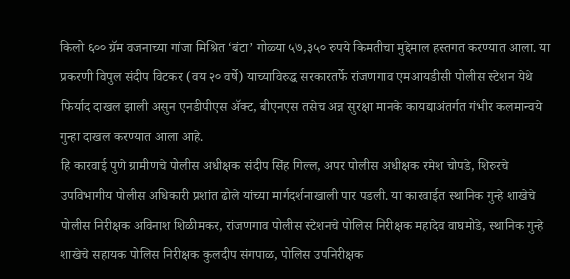किलो ६०० ग्रॅम वजनाच्या गांजा मिश्रित ‘बंटा’ गोळ्या ५७,३५० रुपये किमतीचा मुद्देमाल हस्तगत करण्यात आला. या प्रकरणी विपुल संदीप विटकर (वय २० वर्षे) याच्याविरुद्ध सरकारतर्फे रांजणगाव एमआयडीसी पोलीस स्टेशन येथे फिर्याद दाखल झाली असुन एनडीपीएस ॲक्ट, बीएनएस तसेच अन्न सुरक्षा मानके कायद्याअंतर्गत गंभीर कलमान्वये गुन्हा दाखल करण्यात आला आहे.
हि कारवाई पुणे ग्रामीणचे पोलीस अधीक्षक संदीप सिंह गिल्ल, अपर पोलीस अधीक्षक रमेश चोपडे, शिरुरचे उपविभागीय पोलीस अधिकारी प्रशांत ढोले यांच्या मार्गदर्शनाखाली पार पडली. या कारवाईत स्थानिक गुन्हे शाखेचे पोलीस निरीक्षक अविनाश शिळीमकर, रांजणगाव पोलीस स्टेशनचे पोलिस निरीक्षक महादेव वाघमोडे, स्थानिक गुन्हे शाखेचे सहायक पोलिस निरीक्षक कुलदीप संगपाळ, पोलिस उपनिरीक्षक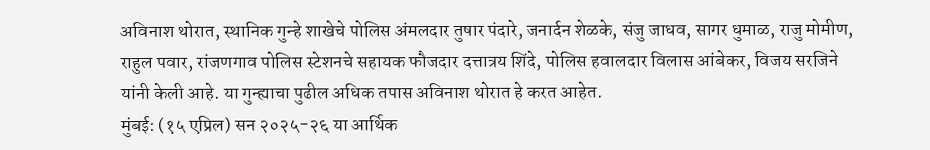अविनाश थोरात, स्थानिक गुन्हे शाखेचे पोलिस अंमलदार तुषार पंदारे, जनार्दन शेळके, संजु जाधव, सागर धुमाळ, राजु मोमीण, राहुल पवार, रांजणगाव पोलिस स्टेशनचे सहायक फौजदार दत्तात्रय शिंदे, पोलिस हवालदार विलास आंबेकर, विजय सरजिने यांनी केली आहे. या गुन्ह्याचा पुढील अधिक तपास अविनाश थोरात हे करत आहेत.
मुंबई: (१५ एप्रिल) सन २०२५-२६ या आर्थिक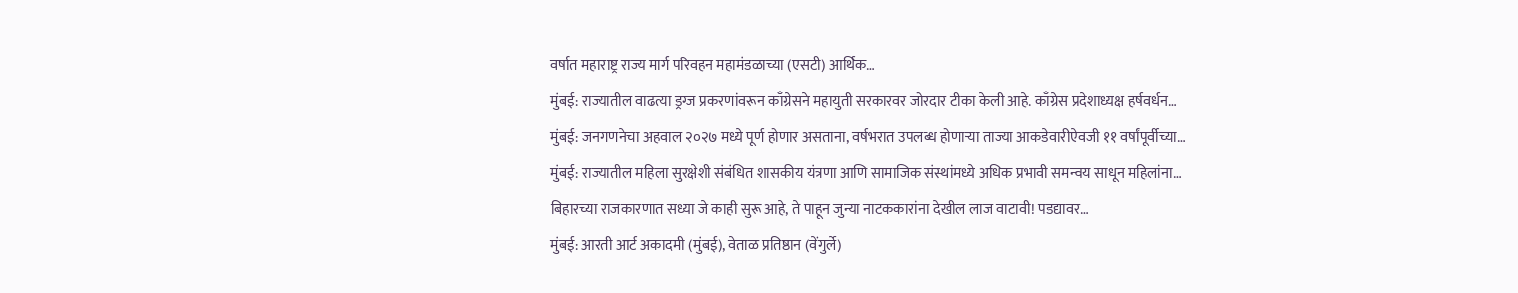वर्षात महाराष्ट्र राज्य मार्ग परिवहन महामंडळाच्या (एसटी) आर्थिक…
मुंबई: राज्यातील वाढत्या ड्रग्ज प्रकरणांवरून काँग्रेसने महायुती सरकारवर जोरदार टीका केली आहे. काँग्रेस प्रदेशाध्यक्ष हर्षवर्धन…
मुंबई: जनगणनेचा अहवाल २०२७ मध्ये पूर्ण होणार असताना, वर्षभरात उपलब्ध होणाऱ्या ताज्या आकडेवारीऐवजी ११ वर्षांपूर्वीच्या…
मुंबई: राज्यातील महिला सुरक्षेशी संबंधित शासकीय यंत्रणा आणि सामाजिक संस्थांमध्ये अधिक प्रभावी समन्वय साधून महिलांना…
बिहारच्या राजकारणात सध्या जे काही सुरू आहे, ते पाहून जुन्या नाटककारांना देखील लाज वाटावी! पडद्यावर…
मुंबई: आरती आर्ट अकादमी (मुंबई), वेताळ प्रतिष्ठान (वेंगुर्ले)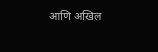आणि अखिल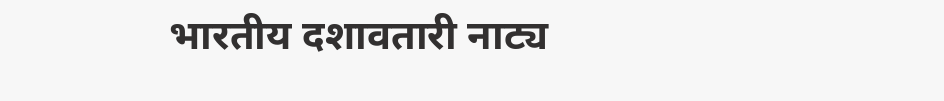भारतीय दशावतारी नाट्य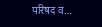परिषद व…